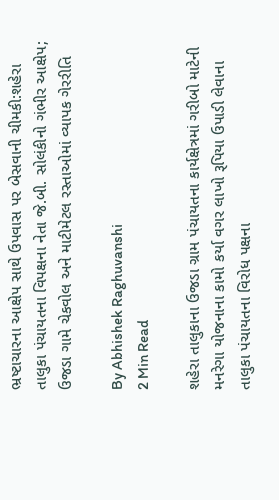ભ્રષ્ટાચારના આક્ષેપ સાથે ઉપવાસ પર બેસવાની ચીમકી:શહેરા તાલુકા પંચાયતના વિપક્ષના નેતા જે.બી. સોલંકીનો ગંભીર આક્ષેપ; ઉજડા ગામે ચેકવોલ અને માટીમેટલ રસ્તાઓમાં વ્યાપક ગેરરીતિ

By Abhishek Raghuvanshi
2 Min Read

શહેરા તાલુકાના ઉજડા ગ્રામ પંચાયતના કાર્યક્ષેત્રમાં ગરીબો માટેની મનરેગા યોજનાના કામો કર્યા વગર લાખો રૂપિયા ઉપાડી લેવાના તાલુકા પંચાયતના વિરોધ પક્ષના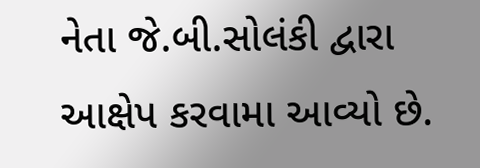નેતા જે.બી.સોલંકી દ્વારા આક્ષેપ કરવામા આવ્યો છે.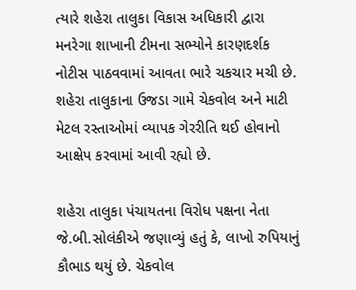ત્યારે શહેરા તાલુકા વિકાસ અધિકારી દ્વારા મનરેગા શાખાની ટીમના સભ્યોને કારણદર્શક નોટીસ પાઠવવામાં આવતા ભારે ચકચાર મચી છે. શહેરા તાલુકાના ઉજડા ગામે ચેકવોલ અને માટી મેટલ રસ્તાઓમાં વ્યાપક ગેરરીતિ થઈ હોવાનો આક્ષેપ કરવામાં આવી રહ્યો છે.

શહેરા તાલુકા પંચાયતના વિરોધ પક્ષના નેતા જે.બી.સોલંકીએ જણાવ્યું હતું કે, લાખો રુપિયાનું કૌભાડ થયું છે. ચેકવોલ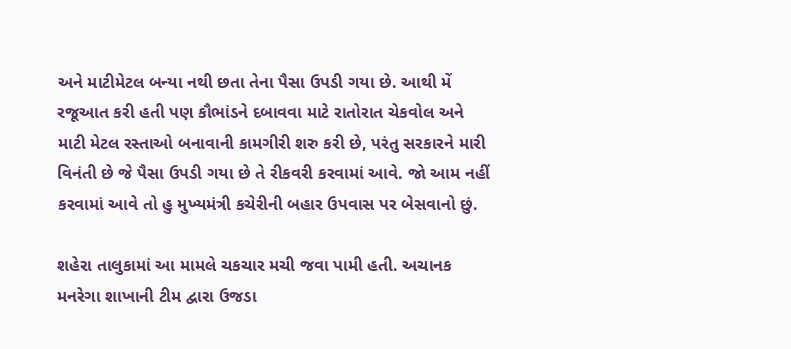અને માટીમેટલ બન્યા નથી છતા તેના પૈસા ઉપડી ગયા છે. આથી મેં રજૂઆત કરી હતી પણ કૌભાંડને દબાવવા માટે રાતોરાત ચેકવોલ અને માટી મેટલ રસ્તાઓ બનાવાની કામગીરી શરુ કરી છે, પરંતુ સરકારને મારી વિનંતી છે જે પૈસા ઉપડી ગયા છે તે રીકવરી કરવામાં આવે. જો આમ નહીં કરવામાં આવે તો હુ મુખ્યમંત્રી કચેરીની બહાર ઉપવાસ પર બેસવાનો છું.

શહેરા તાલુકામાં આ મામલે ચકચાર મચી જવા પામી હતી. અચાનક મનરેગા શાખાની ટીમ દ્વારા ઉજડા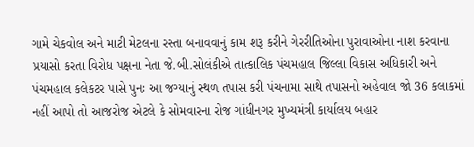ગામે ચેકવોલ અને માટી મેટલના રસ્તા બનાવવાનું કામ શરૂ કરીને ગેરરીતિઓના પુરાવાઓના નાશ કરવાના પ્રયાસો કરતા વિરોધ પક્ષના નેતા જે.બી.સોલંકીએ તાત્કાલિક પંચમહાલ જિલ્લા વિકાસ અધિકારી અને પંચમહાલ કલેકટર પાસે પુનઃ આ જગ્યાનું સ્થળ તપાસ કરી પંચનામા સાથે તપાસનો અહેવાલ જો 36 કલાકમાં નહીં આપો તો આજરોજ એટલે કે સોમવારના રોજ ગાંધીનગર મુખ્યમંત્રી કાર્યાલય બહાર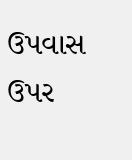ઉપવાસ ઉપર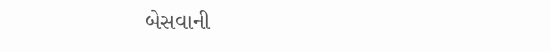બેસવાની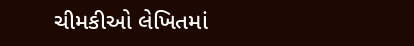ચીમકીઓ લેખિતમાં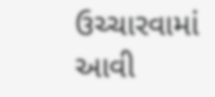ઉચ્ચારવામાં આવી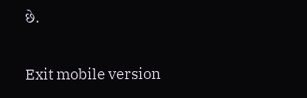છે.

Exit mobile version